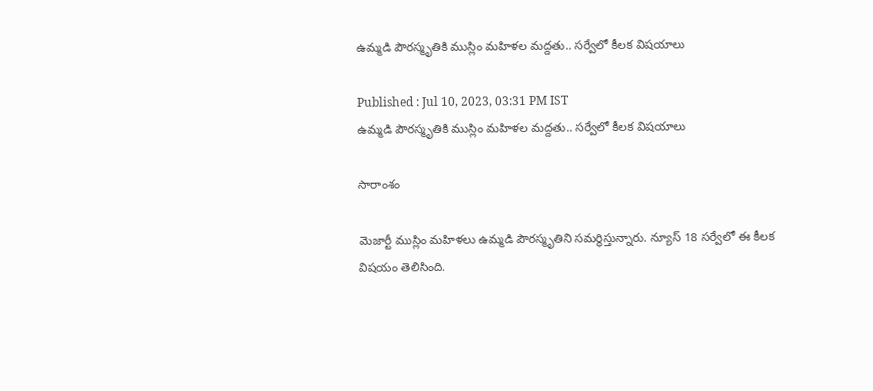ఉమ్మడి పౌరస్మృతికి ముస్లిం మహిళల మద్దతు.. సర్వేలో కీలక విషయాలు

Published : Jul 10, 2023, 03:31 PM IST
ఉమ్మడి పౌరస్మృతికి ముస్లిం మహిళల మద్దతు.. సర్వేలో కీలక విషయాలు

సారాంశం

మెజార్టీ ముస్లిం మహిళలు ఉమ్మడి పౌరస్మృతిని సమర్థిస్తున్నారు. న్యూస్ 18 సర్వేలో ఈ కీలక విషయం తెలిసింది.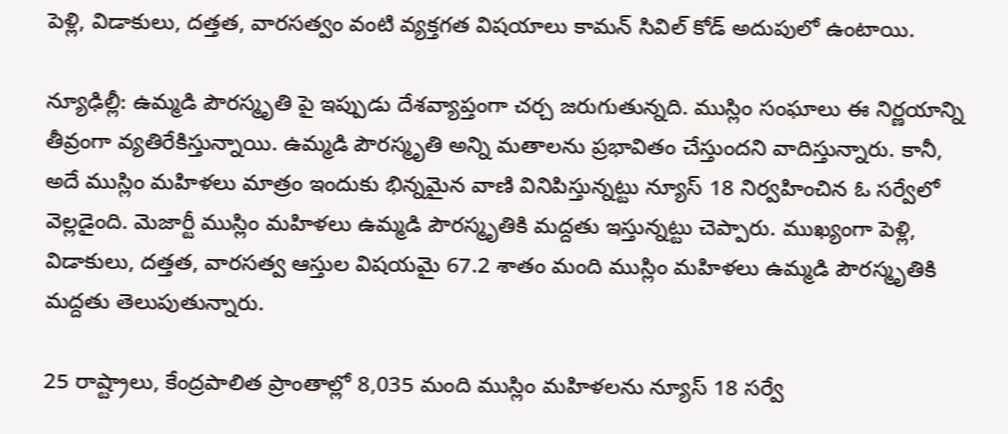పెళ్లి, విడాకులు, దత్తత, వారసత్వం వంటి వ్యక్తగత విషయాలు కామన్ సివిల్ కోడ్ అదుపులో ఉంటాయి.

న్యూఢిల్లీ: ఉమ్మడి పౌరస్మృతి పై ఇప్పుడు దేశవ్యాప్తంగా చర్చ జరుగుతున్నది. ముస్లిం సంఘాలు ఈ నిర్ణయాన్ని తీవ్రంగా వ్యతిరేకిస్తున్నాయి. ఉమ్మడి పౌరస్మృతి అన్ని మతాలను ప్రభావితం చేస్తుందని వాదిస్తున్నారు. కానీ, అదే ముస్లిం మహిళలు మాత్రం ఇందుకు భిన్నమైన వాణి వినిపిస్తున్నట్టు న్యూస్ 18 నిర్వహించిన ఓ సర్వేలో వెల్లడైంది. మెజార్టీ ముస్లిం మహిళలు ఉమ్మడి పౌరస్మృతికి మద్దతు ఇస్తున్నట్టు చెప్పారు. ముఖ్యంగా పెళ్లి, విడాకులు, దత్తత, వారసత్వ ఆస్తుల విషయమై 67.2 శాతం మంది ముస్లిం మహిళలు ఉమ్మడి పౌరస్మృతికి మద్దతు తెలుపుతున్నారు.

25 రాష్ట్రాలు, కేంద్రపాలిత ప్రాంతాల్లో 8,035 మంది ముస్లిం మహిళలను న్యూస్ 18 సర్వే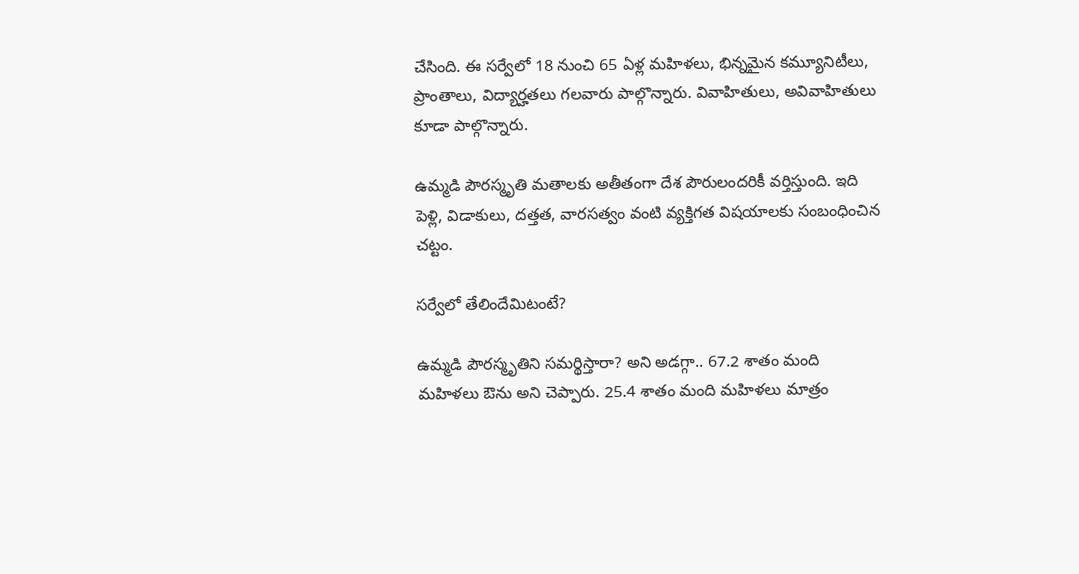చేసింది. ఈ సర్వేలో 18 నుంచి 65 ఏళ్ల మహిళలు, భిన్నమైన కమ్యూనిటీలు, ప్రాంతాలు, విద్యార్హతలు గలవారు పాల్గొన్నారు. వివాహితులు, అవివాహితులు కూడా పాల్గొన్నారు.

ఉమ్మడి పౌరస్మృతి మతాలకు అతీతంగా దేశ పౌరులందరికీ వర్తిస్తుంది. ఇది పెళ్లి, విడాకులు, దత్తత, వారసత్వం వంటి వ్యక్తిగత విషయాలకు సంబంధించిన చట్టం.

సర్వేలో తేలిందేమిటంటే?

ఉమ్మడి పౌరస్మృతిని సమర్థిస్తారా? అని అడగ్గా.. 67.2 శాతం మంది మహిళలు ఔను అని చెప్పారు. 25.4 శాతం మంది మహిళలు మాత్రం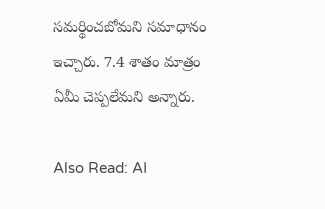సమర్థించబోమని సమాధానం ఇచ్చారు. 7.4 శాతం మాత్రం ఏమీ చెప్పలేమని అన్నారు.

Also Read: AI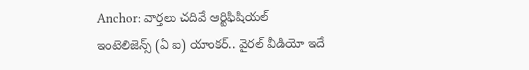Anchor: వార్తలు చదివే ఆర్టిఫిషియల్ ఇంటెలిజెన్స్ (ఏ ఐ) యాంకర్.. వైరల్ వీడియో ఇదే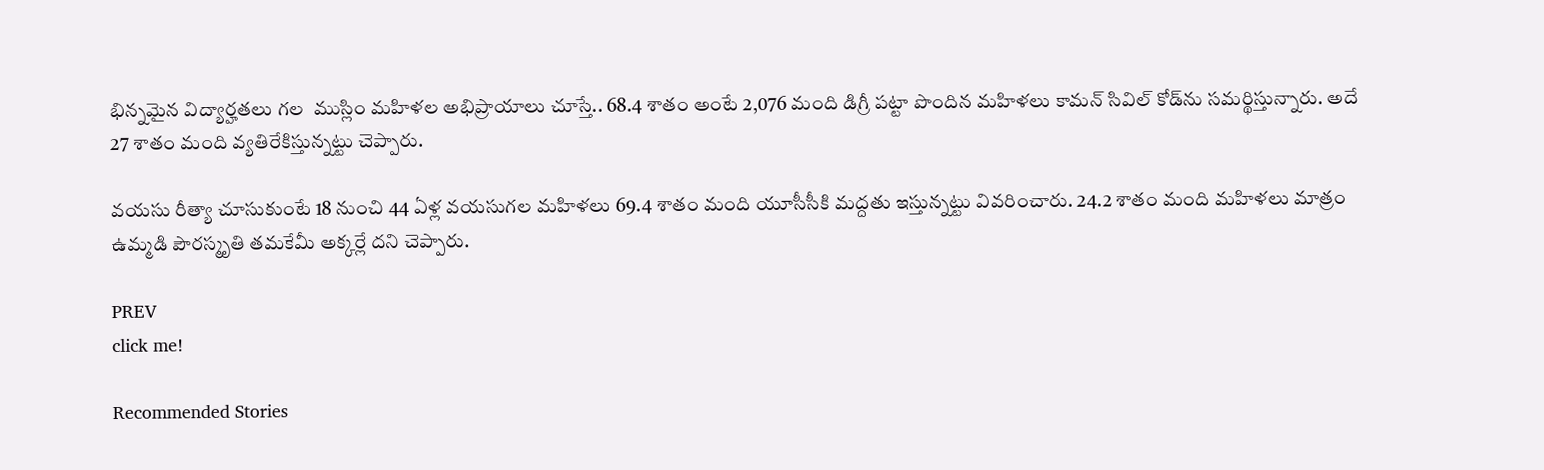భిన్నమైన విద్యార్హతలు గల  ముస్లిం మహిళల అభిప్రాయాలు చూస్తే.. 68.4 శాతం అంటే 2,076 మంది డిగ్రీ పట్టా పొందిన మహిళలు కామన్ సివిల్ కోడ్‌ను సమర్థిస్తున్నారు. అదే 27 శాతం మంది వ్యతిరేకిస్తున్నట్టు చెప్పారు.

వయసు రీత్యా చూసుకుంటే 18 నుంచి 44 ఏళ్ల వయసుగల మహిళలు 69.4 శాతం మంది యూసీసీకి మద్దతు ఇస్తున్నట్టు వివరించారు. 24.2 శాతం మంది మహిళలు మాత్రం ఉమ్మడి పౌరస్మృతి తమకేమీ అక్కర్లే దని చెప్పారు.

PREV
click me!

Recommended Stories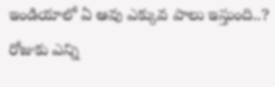ఇండియాలో ఏ ఆవు ఎక్కువ పాలు ఇస్తుంది..? రోజుకు ఎన్ని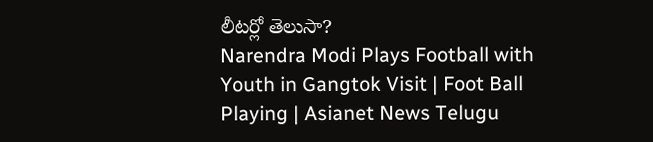లీటర్లో తెలుసా?
Narendra Modi Plays Football with Youth in Gangtok Visit | Foot Ball Playing | Asianet News Telugu